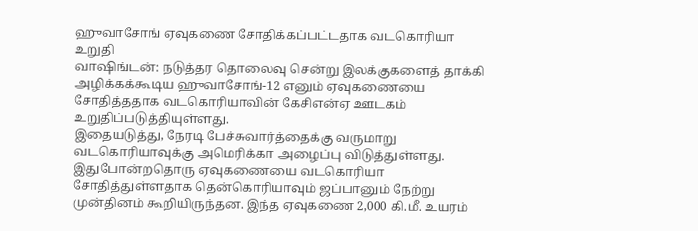ஹுவாசோங் ஏவுகணை சோதிக்கப்பட்டதாக வடகொரியா உறுதி
வாஷிங்டன்: நடுத்தர தொலைவு சென்று இலக்குகளைத் தாக்கி அழிக்கக்கூடிய ஹுவாசோங்-12 எனும் ஏவுகணையை சோதித்ததாக வடகொரியாவின் கேசிஎன்ஏ ஊடகம் உறுதிப்படுத்தியுள்ளது.
இதையடுத்து, நேரடி பேச்சுவார்த்தைக்கு வருமாறு வடகொரியாவுக்கு அமெரிக்கா அழைப்பு விடுத்துள்ளது.
இதுபோன்றதொரு ஏவுகணையை வடகொரியா சோதித்துள்ளதாக தென்கொரியாவும் ஜப்பானும் நேற்று முன்தினம் கூறியிருந்தன. இந்த ஏவுகணை 2,000 கி.மீ. உயரம்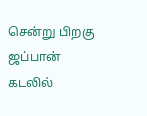சென்று பிறகு ஜப்பான் கடலில்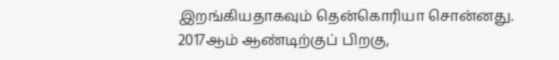இறங்கியதாகவும் தென்கொரியா சொன்னது.
2017ஆம் ஆண்டிற்குப் பிறகு,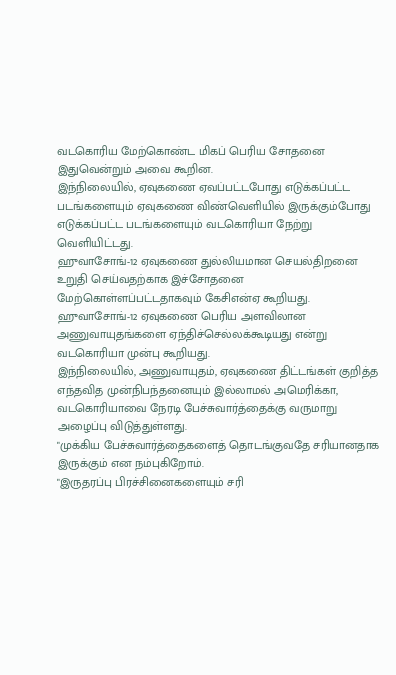வடகொரிய மேற்கொண்ட மிகப் பெரிய சோதனை இதுவென்றும் அவை கூறின.
இந்நிலையில், ஏவுகணை ஏவப்பட்டபோது எடுக்கப்பட்ட படங்களையும் ஏவுகணை விண்வெளியில் இருக்கும்போது எடுக்கப்பட்ட படங்களையும் வடகொரியா நேற்று வெளியிட்டது.
ஹுவாசோங்-12 ஏவுகணை துல்லியமான செயல்திறனை உறுதி செய்வதற்காக இச்சோதனை மேற்கொள்ளப்பட்டதாகவும் கேசிஎன்ஏ கூறியது.
ஹுவாசோங்-12 ஏவுகணை பெரிய அளவிலான அணுவாயுதங்களை ஏந்திச்செல்லக்கூடியது என்று வடகொரியா முன்பு கூறியது.
இந்நிலையில், அணுவாயுதம், ஏவுகணை திட்டங்கள் குறித்த எந்தவித முன்நிபந்தனையும் இல்லாமல் அமெரிக்கா, வடகொரியாவை நேரடி பேச்சுவார்த்தைக்கு வருமாறு அழைப்பு விடுத்துள்ளது.
"முக்கிய பேச்சுவார்த்தைகளைத் தொடங்குவதே சரியானதாக இருக்கும் என நம்புகிறோம்.
"இருதரப்பு பிரச்சினைகளையும் சரி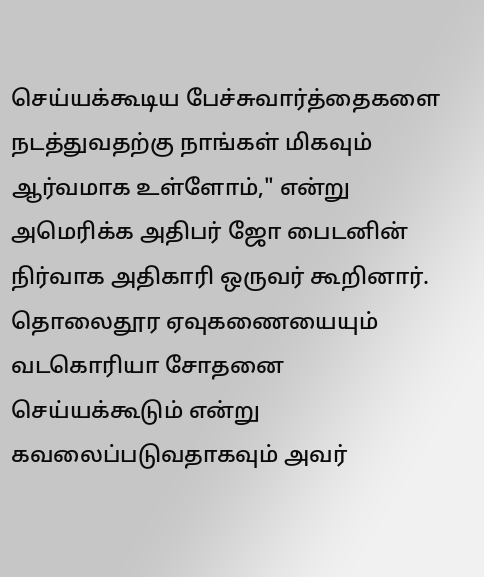செய்யக்கூடிய பேச்சுவார்த்தைகளை நடத்துவதற்கு நாங்கள் மிகவும் ஆர்வமாக உள்ளோம்," என்று அமெரிக்க அதிபர் ஜோ பைடனின் நிர்வாக அதிகாரி ஒருவர் கூறினார்.
தொலைதூர ஏவுகணையையும் வடகொரியா சோதனை செய்யக்கூடும் என்று கவலைப்படுவதாகவும் அவர்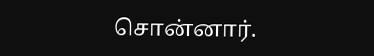சொன்னார்.